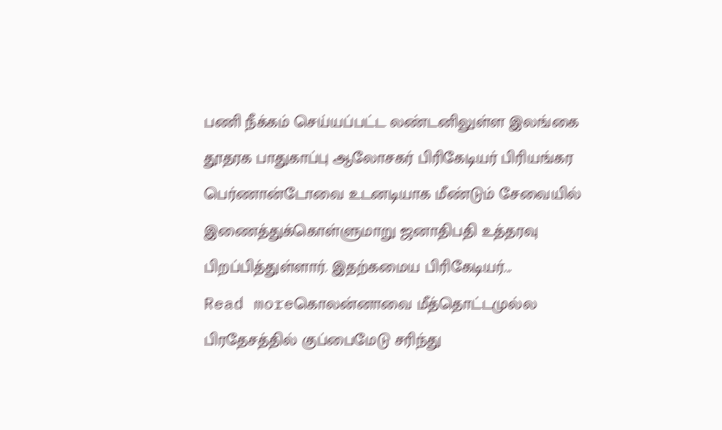பணி நீக்கம் செய்யப்பட்ட லண்டனிலுள்ள இலங்கை தூதரக பாதுகாப்பு ஆலோசகர் பிரிகேடியர் பிரியங்கர பெர்ணான்டோவை உடனடியாக மீண்டும் சேவையில் இணைத்துக்கொள்ளுமாறு ஜனாதிபதி உத்தரவு பிறப்பித்துள்ளார். இதற்கமைய பிரிகேடியர்...
Read moreகொலன்னாவை மீத்தொட்டமுல்ல பிரதேசத்தில் குப்பைமேடு சரிந்து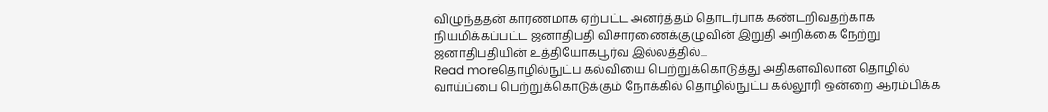விழுந்ததன் காரணமாக ஏற்பட்ட அனர்த்தம் தொடர்பாக கண்டறிவதற்காக நியமிக்கப்பட்ட ஜனாதிபதி விசாரணைக்குழுவின் இறுதி அறிக்கை நேற்று ஜனாதிபதியின் உத்தியோகபூர்வ இல்லத்தில்...
Read moreதொழில்நுட்ப கல்வியை பெற்றுக்கொடுத்து அதிகளவிலான தொழில் வாய்ப்பை பெற்றுக்கொடுக்கும் நோக்கில் தொழில்நுட்ப கல்லூரி ஒன்றை ஆரம்பிக்க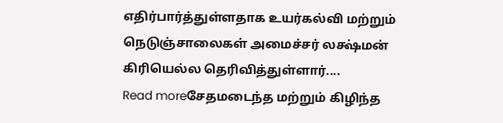எதிர்பார்த்துள்ளதாக உயர்கல்வி மற்றும் நெடுஞ்சாலைகள் அமைச்சர் லக்ஷ்மன் கிரியெல்ல தெரிவித்துள்ளார்....
Read moreசேதமடைந்த மற்றும் கிழிந்த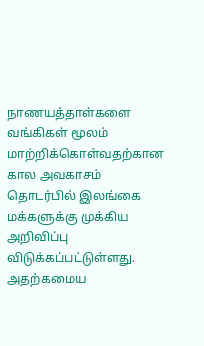நாணயத்தாள்களை வங்கிகள் மூலம் மாற்றிக்கொள்வதற்கான கால அவகாசம் தொடர்பில் இலங்கை மக்களுக்கு முக்கிய அறிவிப்பு விடுக்கப்பட்டுள்ளது. அதற்கமைய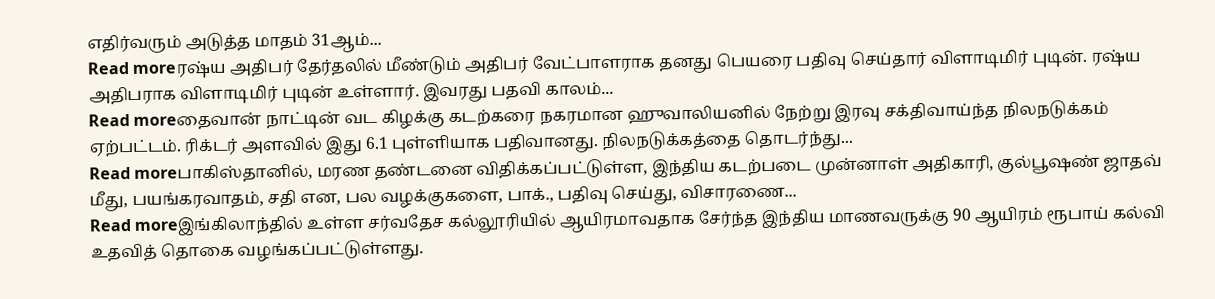எதிர்வரும் அடுத்த மாதம் 31ஆம்...
Read moreரஷ்ய அதிபர் தேர்தலில் மீண்டும் அதிபர் வேட்பாளராக தனது பெயரை பதிவு செய்தார் விளாடிமிர் புடின். ரஷ்ய அதிபராக விளாடிமிர் புடின் உள்ளார். இவரது பதவி காலம்...
Read moreதைவான் நாட்டின் வட கிழக்கு கடற்கரை நகரமான ஹுவாலியனில் நேற்று இரவு சக்திவாய்ந்த நிலநடுக்கம் ஏற்பட்டம். ரிக்டர் அளவில் இது 6.1 புள்ளியாக பதிவானது. நிலநடுக்கத்தை தொடர்ந்து...
Read moreபாகிஸ்தானில், மரண தண்டனை விதிக்கப்பட்டுள்ள, இந்திய கடற்படை முன்னாள் அதிகாரி, குல்பூஷண் ஜாதவ் மீது, பயங்கரவாதம், சதி என, பல வழக்குகளை, பாக்., பதிவு செய்து, விசாரணை...
Read moreஇங்கிலாந்தில் உள்ள சர்வதேச கல்லூரியில் ஆயிரமாவதாக சேர்ந்த இந்திய மாணவருக்கு 90 ஆயிரம் ரூபாய் கல்வி உதவித் தொகை வழங்கப்பட்டுள்ளது.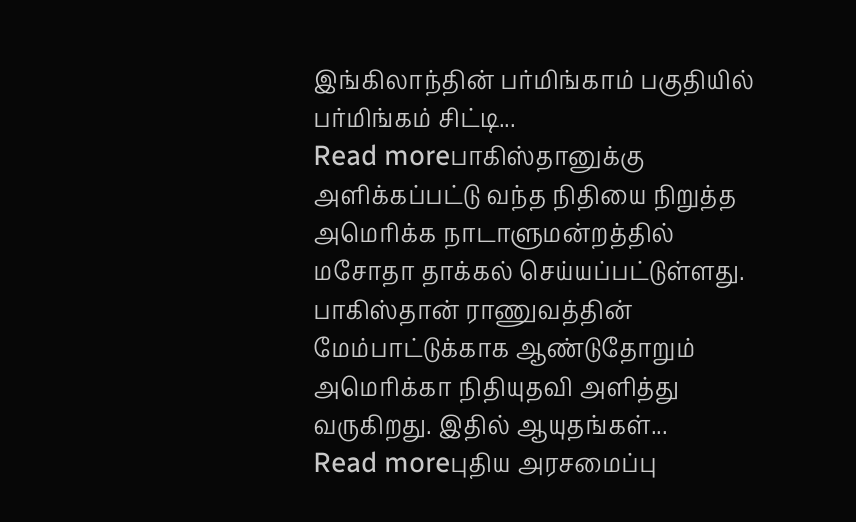இங்கிலாந்தின் பர்மிங்காம் பகுதியில் பர்மிங்கம் சிட்டி...
Read moreபாகிஸ்தானுக்கு அளிக்கப்பட்டு வந்த நிதியை நிறுத்த அமெரிக்க நாடாளுமன்றத்தில் மசோதா தாக்கல் செய்யப்பட்டுள்ளது. பாகிஸ்தான் ராணுவத்தின் மேம்பாட்டுக்காக ஆண்டுதோறும் அமெரிக்கா நிதியுதவி அளித்து வருகிறது. இதில் ஆயுதங்கள்...
Read moreபுதிய அரசமைப்பு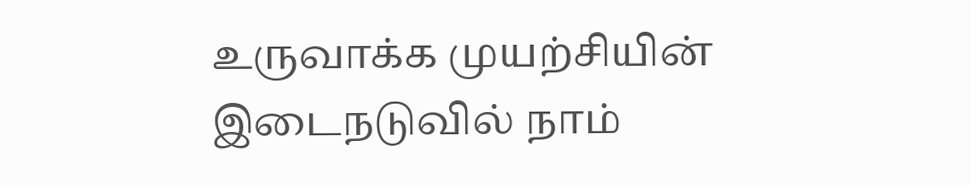உருவாக்க முயற்சியின் இடைநடுவில் நாம்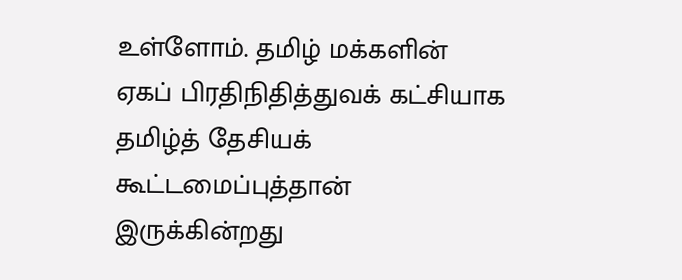உள்ளோம். தமிழ் மக்களின் ஏகப் பிரதிநிதித்துவக் கட்சியாக தமிழ்த் தேசியக் கூட்டமைப்புத்தான் இருக்கின்றது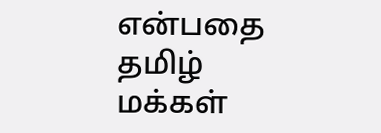என்பதை தமிழ் மக்கள்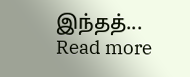இந்தத்...
Read more